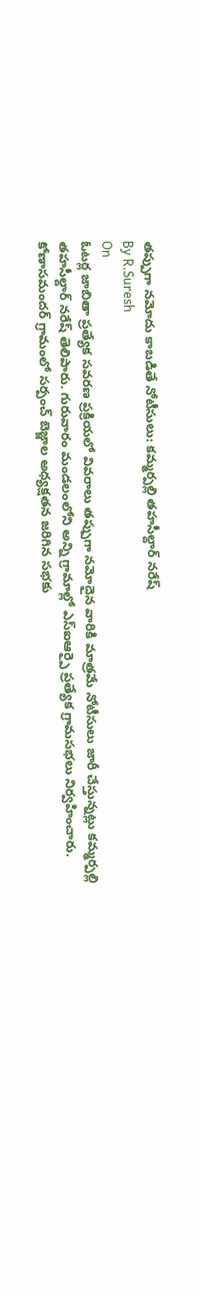తప్పుగా నమోదు కాబడితే నోటీసులు: కమ్మర్పల్లి తహసీల్దార్ నరేష్
By R.Suresh
On
ఓటర్ల జాబితా ప్రత్యేక సవరణ ప్రక్రియలో వివరాలు తప్పుగా నమోదైన వారికి మాత్రమే నోటీసులు జారీ చేస్తున్నట్లు కమ్మర్పల్లి తహసీల్దార్ నరేష్ తెలిపారు. గురువారం మండలంలోని అన్ని గ్రామాల్లో ఎస్ఐఆర్పై ప్రత్యేక గ్రామసభలు నిర్వహించారు. కోణాసమందర్ గ్రామంలో సర్పంచ్ బెజ్జాల అధ్యక్షతన జరిగిన సభకు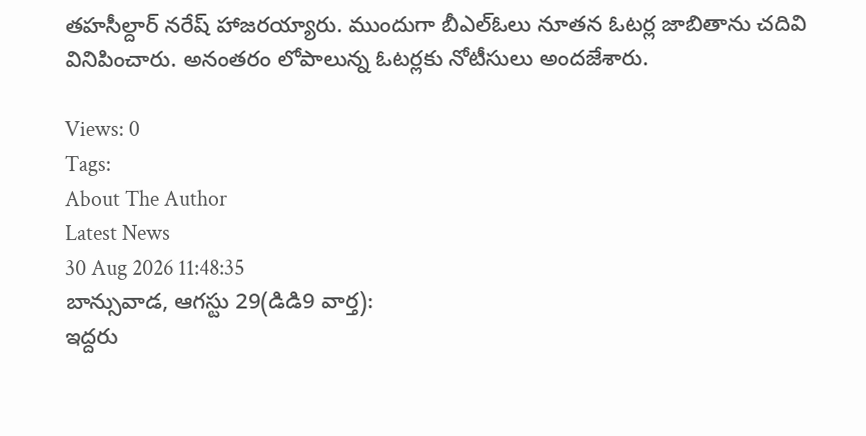తహసీల్దార్ నరేష్ హాజరయ్యారు. ముందుగా బీఎల్ఓలు నూతన ఓటర్ల జాబితాను చదివి వినిపించారు. అనంతరం లోపాలున్న ఓటర్లకు నోటీసులు అందజేశారు.

Views: 0
Tags:
About The Author
Latest News
30 Aug 2026 11:48:35
బాన్సువాడ, ఆగస్టు 29(డిడి9 వార్త):
ఇద్దరు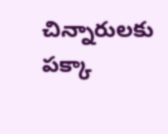చిన్నారులకు పక్కా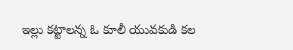ఇల్లు కట్టాలన్న ఓ కూలీ యువకుడి కల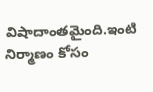విషాదాంతమైంది.ఇంటి నిర్మాణం కోసం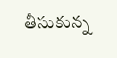తీసుకున్న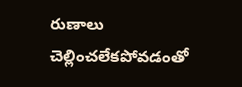రుణాలు చెల్లించలేకపోవడంతో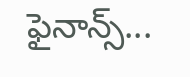ఫైనాన్స్...